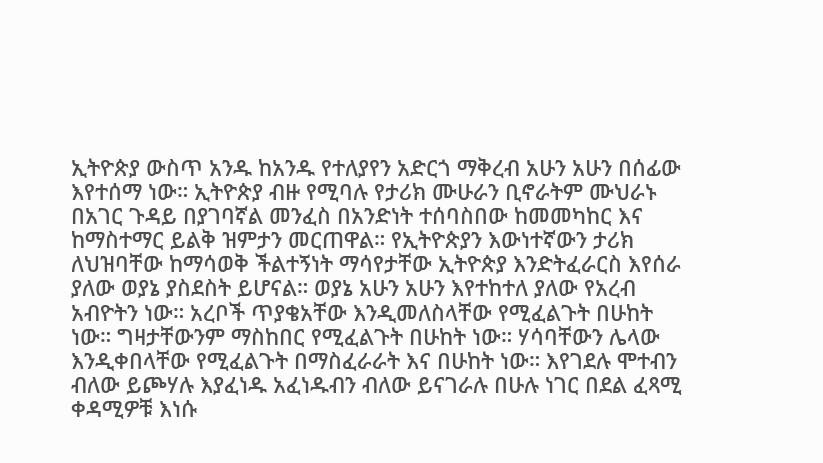ኢትዮጵያ ውስጥ አንዱ ከአንዱ የተለያየን አድርጎ ማቅረብ አሁን አሁን በሰፊው እየተሰማ ነው። ኢትዮጵያ ብዙ የሚባሉ የታሪክ ሙሁራን ቢኖራትም ሙህራኑ በአገር ጉዳይ በያገባኛል መንፈስ በአንድነት ተሰባስበው ከመመካከር እና ከማስተማር ይልቅ ዝምታን መርጠዋል። የኢትዮጵያን እውነተኛውን ታሪክ ለህዝባቸው ከማሳወቅ ችልተኝነት ማሳየታቸው ኢትዮጵያ እንድትፈራርስ እየሰራ ያለው ወያኔ ያስደስት ይሆናል። ወያኔ አሁን አሁን እየተከተለ ያለው የአረብ አብዮትን ነው። አረቦች ጥያቄአቸው እንዲመለስላቸው የሚፈልጉት በሁከት ነው። ግዛታቸውንም ማስከበር የሚፈልጉት በሁከት ነው። ሃሳባቸውን ሌላው እንዲቀበላቸው የሚፈልጉት በማስፈራራት እና በሁከት ነው። እየገደሉ ሞተብን ብለው ይጮሃሉ እያፈነዱ አፈነዱብን ብለው ይናገራሉ በሁሉ ነገር በደል ፈጻሚ ቀዳሚዎቹ እነሱ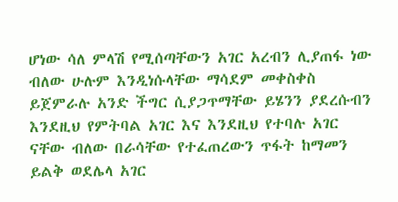ሆነው ሳለ ምላሽ የሚሰጣቸውን አገር አረብን ሊያጠፋ ነው ብለው ሁሉም እንዲነሱላቸው ማሳደም መቀስቀስ ይጀምራሉ አንድ ችግር ሲያጋጥማቸው ይሄንን ያደረሱብን እንደዚህ የምትባል አገር እና እንደዚህ የተባሉ አገር ናቸው ብለው በራሳቸው የተፈጠረውን ጥፋት ከማመን ይልቅ ወደሌላ አገር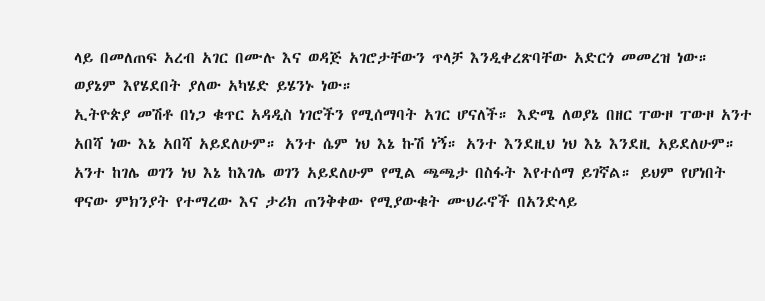ላይ በመለጠፍ አረብ አገር በሙሉ እና ወዳጅ አገሮታቸውን ጥላቻ እንዲቀረጽባቸው አድርጎ መመረዝ ነው። ወያኔም እየሄደበት ያለው አካሄድ ይሄንኑ ነው።
ኢትዮጵያ መሽቶ በነጋ ቁጥር አዳዲስ ነገሮችን የሚሰማባት አገር ሆናለች። እድሜ ለወያኔ በዘር ፐውዞ ፐውዞ አንተ አበሻ ነው እኔ አበሻ አይደለሁም። አንተ ሴም ነህ እኔ ኩሽ ነኝ። አንተ እንደዚህ ነህ እኔ እንደዚ አይደለሁም። አንተ ከገሌ ወገን ነህ እኔ ከእገሌ ወገን አይደለሁም የሚል ጫጫታ በስፋት እየተሰማ ይገኛል። ይህም የሆነበት ዋናው ምክንያት የተማረው እና ታሪክ ጠንቅቀው የሚያውቁት ሙህራኖች በአንድላይ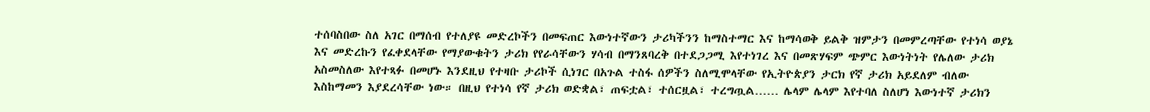ተሰባስበው ስለ አገር በማሰብ የተለያዩ መድረኮችን በመፍጠር እውነተኛውን ታሪካችንን ከማስተማር እና ከማሳወቅ ይልቅ ዝምታን በመምረጣቸው የተነሳ ወያኔ እና መድረኩን የፈቀደላቸው የማያውቁትን ታሪክ የየራሳቸውን ሃሳብ በማንጸባረቅ በተደጋጋሚ እየተነገረ እና በመጽሃፍም ጭምር እውነትነት የሌለው ታሪክ አስመስለው እየተጻፉ በመሆኑ እንደዚህ የተዛቡ ታሪኮች ሲነገር በአጉል ተስፋ ሰዎችን ስለሚሞላቸው የኢትዮጵያን ታርክ የኛ ታሪክ አይደለም ብለው እስከማመን እያደረሳቸው ነው። በዚህ የተነሳ የኛ ታሪክ ወድቋል፣ ጠፍቷል፣ ተሰርዟል፣ ተረግጧል…… ሌላም ሌላም እየተባለ ስለሆነ እውነተኛ ታሪክን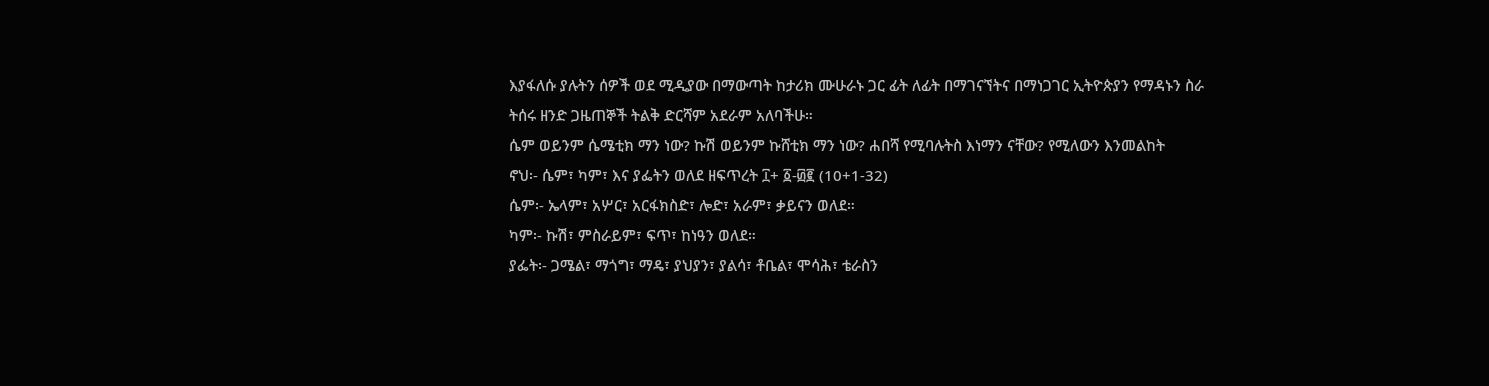እያፋለሱ ያሉትን ሰዎች ወደ ሚዲያው በማውጣት ከታሪክ ሙሁራኑ ጋር ፊት ለፊት በማገናኘትና በማነጋገር ኢትዮጵያን የማዳኑን ስራ ትሰሩ ዘንድ ጋዜጠኞች ትልቅ ድርሻም አደራም አለባችሁ።
ሴም ወይንም ሴሜቲክ ማን ነው? ኩሽ ወይንም ኩሸቲክ ማን ነው? ሐበሻ የሚባሉትስ እነማን ናቸው? የሚለውን እንመልከት
ኖህ፡- ሴም፣ ካም፣ እና ያፌትን ወለደ ዘፍጥረት ፲+ ፩-፴፪ (10+1-32)
ሴም፡- ኤላም፣ አሦር፣ አርፋክስድ፣ ሎድ፣ አራም፣ ቃይናን ወለደ።
ካም፡- ኩሽ፣ ምስራይም፣ ፍጥ፣ ከነዓን ወለደ።
ያፌት፡- ጋሜል፣ ማጎግ፣ ማዴ፣ ያህያን፣ ያልሳ፣ ቶቤል፣ ሞሳሕ፣ ቴራስን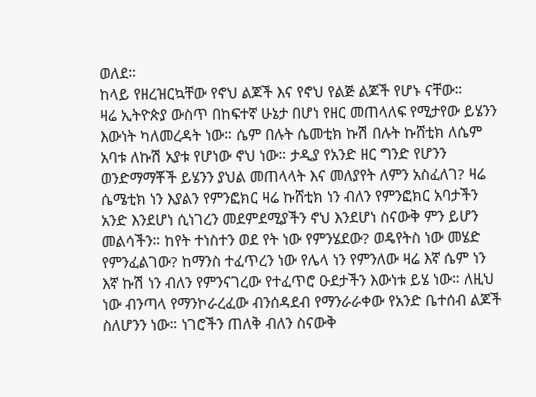ወለደ።
ከላይ የዘረዝርኳቸው የኖህ ልጆች እና የኖህ የልጅ ልጆች የሆኑ ናቸው።
ዛሬ ኢትዮጵያ ውስጥ በከፍተኛ ሁኔታ በሆነ የዘር መጠላለፍ የሚታየው ይሄንን እውነት ካለመረዳት ነው። ሴም በሉት ሴመቲክ ኩሽ በሉት ኩሸቲክ ለሴም አባቱ ለኩሽ አያቱ የሆነው ኖህ ነው። ታዲያ የአንድ ዘር ግንድ የሆንን ወንድማማቾች ይሄንን ያህል መጠላላት እና መለያየት ለምን አስፈለገ? ዛሬ ሴሜቲክ ነን እያልን የምንፎክር ዛሬ ኩሸቲክ ነን ብለን የምንፎክር አባታችን አንድ እንደሆነ ሲነገረን መደምደሚያችን ኖህ እንደሆነ ስናውቅ ምን ይሆን መልሳችን። ከየት ተነስተን ወደ የት ነው የምንሄደው? ወዴየትስ ነው መሄድ የምንፈልገው? ከማንስ ተፈጥረን ነው የሌላ ነን የምንለው ዛሬ እኛ ሴም ነን እኛ ኩሽ ነን ብለን የምንናገረው የተፈጥሮ ዑደታችን እውነቱ ይሄ ነው። ለዚህ ነው ብንጣላ የማንኮራረፈው ብንሰዳደብ የማንራራቀው የአንድ ቤተሰብ ልጆች ስለሆንን ነው። ነገሮችን ጠለቅ ብለን ስናውቅ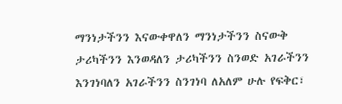ማንነታችንን እናውቀዋለን ማንነታችንን ስናውቅ ታሪካችንን እንወዳለን ታሪካችንን ስንወድ አገራችንን እንገነባለን አገራችንን ስንገነባ ለአለም ሁሉ የፍቅር፣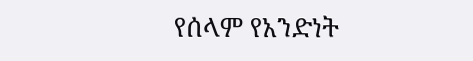የሰላም የአንድነት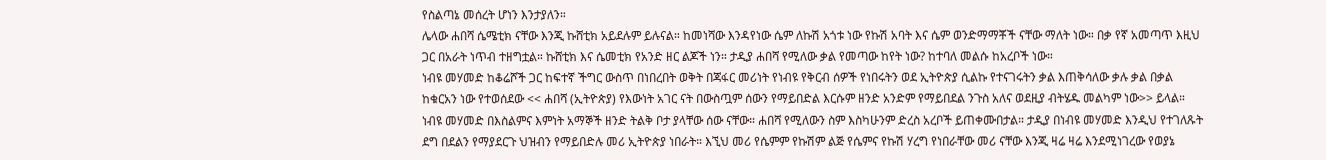የስልጣኔ መሰረት ሆነን እንታያለን።
ሌላው ሐበሻ ሴሜቲክ ናቸው እንጂ ኩሸቲክ አይደሉም ይሉናል። ከመነሻው እንዳየነው ሴም ለኩሽ አጎቱ ነው የኩሽ አባት እና ሴም ወንድማማቾች ናቸው ማለት ነው። በቃ የኛ አመጣጥ እዚህ ጋር በአራት ነጥብ ተዘግቷል። ኩሸቲክ እና ሴመቲክ የአንድ ዘር ልጆች ነን። ታዲያ ሐበሻ የሚለው ቃል የመጣው ከየት ነው? ከተባለ መልሱ ከአረቦች ነው።
ነብዩ መሃመድ ከቆሬሾች ጋር ከፍተኛ ችግር ውስጥ በነበረበት ወቅት በጃፋር መሪነት የነብዩ የቅርብ ሰዎች የነበሩትን ወደ ኢትዮጵያ ሲልኩ የተናገሩትን ቃል እጠቅሳለው ቃሉ ቃል በቃል ከቁርአን ነው የተወሰደው << ሐበሻ (ኢትዮጵያ) የእውነት አገር ናት በውስጧም ሰውን የማይበድል እርሱም ዘንድ አንድም የማይበደል ንጉስ አለና ወደዚያ ብትሄዱ መልካም ነው>> ይላል። ነብዩ መሃመድ በእስልምና እምነት አማኞች ዘንድ ትልቅ ቦታ ያላቸው ሰው ናቸው። ሐበሻ የሚለውን ስም እስካሁንም ድረስ አረቦች ይጠቀሙበታል። ታዲያ በነብዩ መሃመድ እንዲህ የተገለጹት ደግ በደልን የማያደርጉ ህዝብን የማይበድሉ መሪ ኢትዮጵያ ነበራት። እኚህ መሪ የሴምም የኩሽም ልጅ የሴምና የኩሽ ሃረግ የነበራቸው መሪ ናቸው እንጂ ዛሬ ዛሬ እንደሚነገረው የወያኔ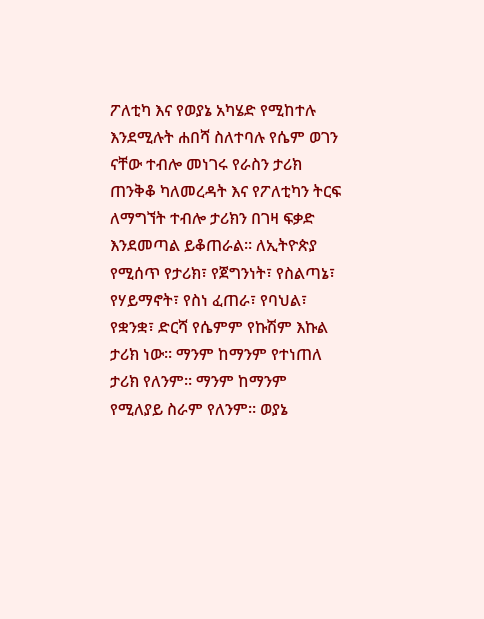ፖለቲካ እና የወያኔ አካሄድ የሚከተሉ እንደሚሉት ሐበሻ ስለተባሉ የሴም ወገን ናቸው ተብሎ መነገሩ የራስን ታሪክ ጠንቅቆ ካለመረዳት እና የፖለቲካን ትርፍ ለማግኘት ተብሎ ታሪክን በገዛ ፍቃድ እንደመጣል ይቆጠራል። ለኢትዮጵያ የሚሰጥ የታሪክ፣ የጀግንነት፣ የስልጣኔ፣ የሃይማኖት፣ የስነ ፈጠራ፣ የባህል፣ የቋንቋ፣ ድርሻ የሴምም የኩሽም እኩል ታሪክ ነው። ማንም ከማንም የተነጠለ ታሪክ የለንም። ማንም ከማንም የሚለያይ ስራም የለንም። ወያኔ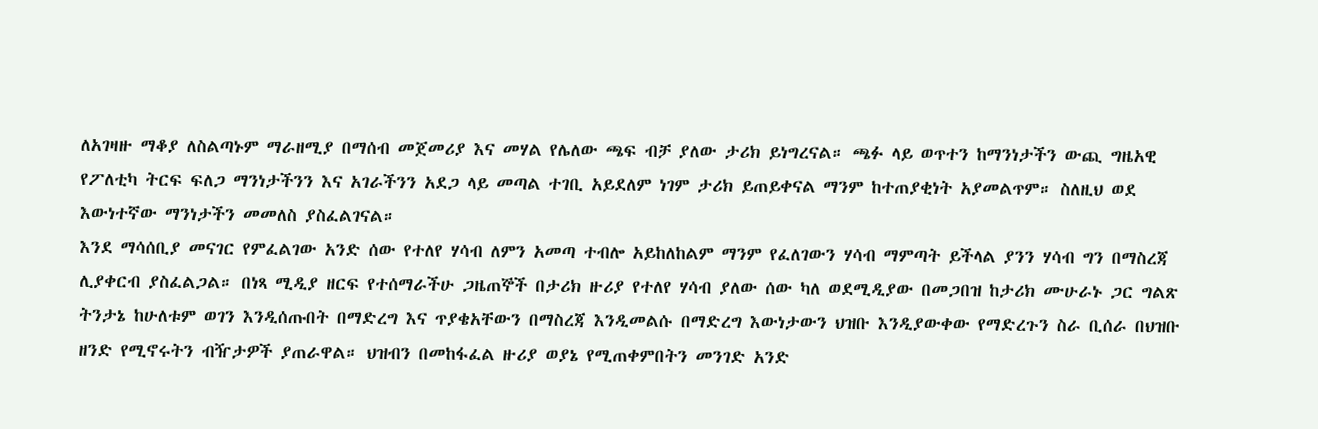ለአገዛዙ ማቆያ ለስልጣኑም ማራዘሚያ በማሰብ መጀመሪያ እና መሃል የሌለው ጫፍ ብቻ ያለው ታሪክ ይነግረናል። ጫፉ ላይ ወጥተን ከማንነታችን ውጪ ግዜአዊ የፖለቲካ ትርፍ ፍለጋ ማንነታችንን እና አገራችንን አደጋ ላይ መጣል ተገቢ አይደለም ነገም ታሪክ ይጠይቀናል ማንም ከተጠያቂነት አያመልጥም። ስለዚህ ወደ እውነተኛው ማንነታችን መመለስ ያስፈልገናል።
እንደ ማሳሰቢያ መናገር የምፈልገው አንድ ሰው የተለየ ሃሳብ ለምን አመጣ ተብሎ አይከለከልም ማንም የፈለገውን ሃሳብ ማምጣት ይችላል ያንን ሃሳብ ግን በማስረጃ ሊያቀርብ ያስፈልጋል። በነጻ ሚዲያ ዘርፍ የተሰማራችሁ ጋዜጠኞች በታሪክ ዙሪያ የተለየ ሃሳብ ያለው ሰው ካለ ወደሚዲያው በመጋበዝ ከታሪክ ሙሁራኑ ጋር ግልጽ ትንታኔ ከሁለቱም ወገን እንዲሰጡበት በማድረግ እና ጥያቄአቸውን በማስረጃ እንዲመልሱ በማድረግ እውነታውን ህዝቡ እንዲያውቀው የማድረጉን ስራ ቢሰራ በህዝቡ ዘንድ የሚኖሩትን ብዥታዎች ያጠራዋል። ህዝብን በመከፋፈል ዙሪያ ወያኔ የሚጠቀምበትን መንገድ አንድ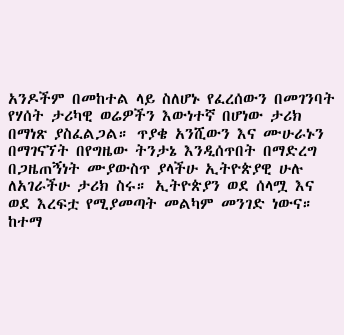አንዶችም በመከተል ላይ ስለሆኑ የፈረሰውን በመገንባት የሃሰት ታሪካዊ ወሬዎችን እውነተኛ በሆነው ታሪክ በማነጽ ያስፈልጋል። ጥያቄ አንሺውን እና ሙሁራኑን በማገናኘት በየግዜው ትንታኔ እንዲሰጥበት በማድረግ በጋዜጠኝነት ሙያውስጥ ያላችሁ ኢትዮጵያዊ ሁሉ ለአገራችሁ ታሪክ ስሩ። ኢትዮጵያን ወደ ሰላሟ እና ወደ እረፍቷ የሚያመጣት መልካም መንገድ ነውና።
ከተማ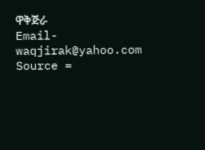ዋቅጅራ
Email- waqjirak@yahoo.com
Source =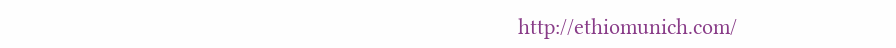http://ethiomunich.com/